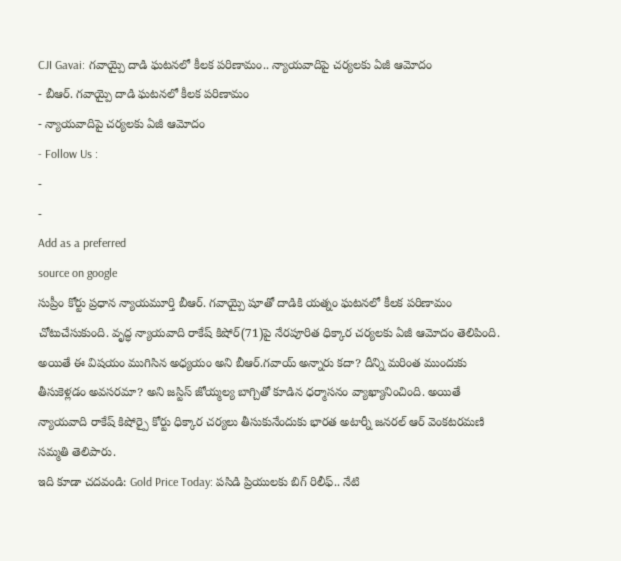CJI Gavai: గవాయ్పై దాడి ఘటనలో కీలక పరిణామం.. న్యాయవాదిపై చర్యలకు ఏజీ ఆమోదం
- బీఆర్. గవాయ్పై దాడి ఘటనలో కీలక పరిణామం
- న్యాయవాదిపై చర్యలకు ఏజీ ఆమోదం
- Follow Us :
-
-
Add as a preferred
source on google
సుప్రీం కోర్టు ప్రధాన న్యాయమూర్తి బీఆర్. గవాయ్పై షూతో దాడికి యత్నం ఘటనలో కీలక పరిణామం చోటుచేసుకుంది. వృద్ధ న్యాయవాది రాకేష్ కిషోర్(71)పై నేరపూరిత ధిక్కార చర్యలకు ఏజీ ఆమోదం తెలిపింది. అయితే ఈ విషయం ముగిసిన అధ్యయం అని బీఆర్.గవాయ్ అన్నారు కదా? దీన్ని మరింత ముందుకు తీసుకెళ్లడం అవసరమా? అని జస్టిస్ జోయ్మల్య బాగ్చితో కూడిన ధర్మాసనం వ్యాఖ్యానించింది. అయితే న్యాయవాది రాకేష్ కిషోర్పై కోర్టు ధిక్కార చర్యలు తీసుకునేందుకు భారత అటార్నీ జనరల్ ఆర్ వెంకటరమణి సమ్మతి తెలిపారు.
ఇది కూడా చదవండి: Gold Price Today: పసిడి ప్రియులకు బిగ్ రిలీఫ్.. నేటి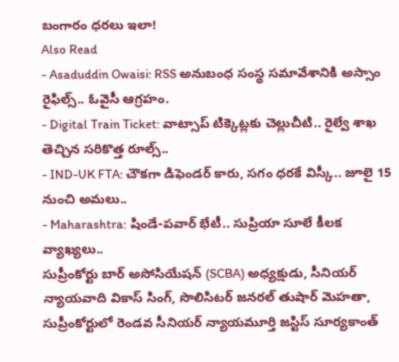బంగారం ధరలు ఇలా!
Also Read
- Asaduddin Owaisi: RSS అనుబంధ సంస్థ సమావేశానికి అస్సాం రైఫిల్స్.. ఓవైసీ ఆగ్రహం.
- Digital Train Ticket: వాట్సాప్ టిక్కెట్లకు చెల్లుచీటి.. రైల్వే శాఖ తెచ్చిన సరికొత్త రూల్స్..
- IND-UK FTA: చౌకగా డిఫెండర్ కారు, సగం ధరకే విస్కీ.. జూలై 15 నుంచి అమలు..
- Maharashtra: షిండే-పవార్ భేటీ.. సుప్రియా సూలే కీలక వ్యాఖ్యలు..
సుప్రీంకోర్టు బార్ అసోసియేషన్ (SCBA) అధ్యక్షుడు, సీనియర్ న్యాయవాది వికాస్ సింగ్, సొలిసిటర్ జనరల్ తుషార్ మెహతా, సుప్రీంకోర్టులో రెండవ సీనియర్ న్యాయమూర్తి జస్టిస్ సూర్యకాంత్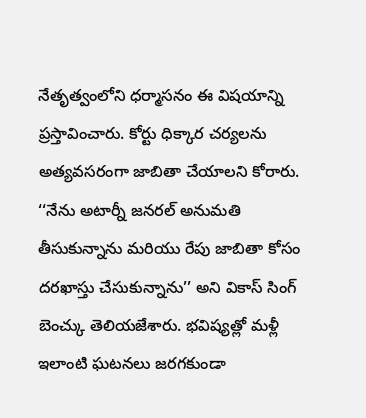నేతృత్వంలోని ధర్మాసనం ఈ విషయాన్ని ప్రస్తావించారు. కోర్టు ధిక్కార చర్యలను అత్యవసరంగా జాబితా చేయాలని కోరారు. ‘‘నేను అటార్నీ జనరల్ అనుమతి తీసుకున్నాను మరియు రేపు జాబితా కోసం దరఖాస్తు చేసుకున్నాను’’ అని వికాస్ సింగ్ బెంచ్కు తెలియజేశారు. భవిష్యత్లో మళ్లీ ఇలాంటి ఘటనలు జరగకుండా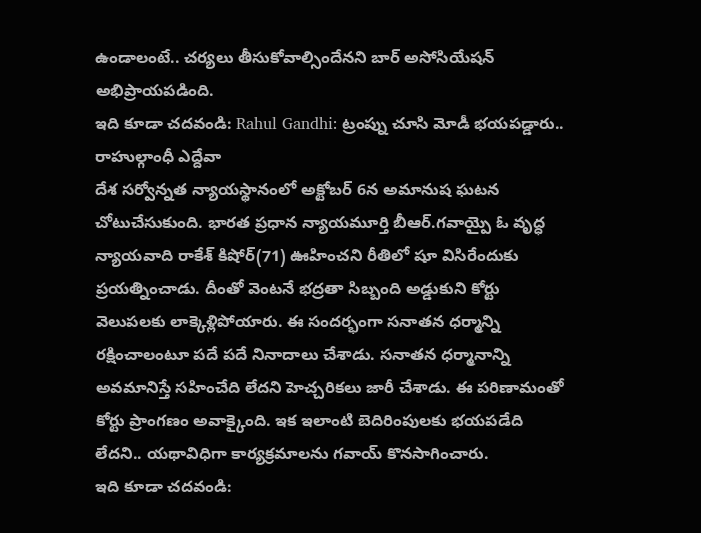ఉండాలంటే.. చర్యలు తీసుకోవాల్సిందేనని బార్ అసోసియేషన్ అభిప్రాయపడింది.
ఇది కూడా చదవండి: Rahul Gandhi: ట్రంప్ను చూసి మోడీ భయపడ్డారు.. రాహుల్గాంధీ ఎద్దేవా
దేశ సర్వోన్నత న్యాయస్థానంలో అక్టోబర్ 6న అమానుష ఘటన చోటుచేసుకుంది. భారత ప్రధాన న్యాయమూర్తి బీఆర్.గవాయ్పై ఓ వృద్ధ న్యాయవాది రాకేశ్ కిషోర్(71) ఊహించని రీతిలో షూ విసిరేందుకు ప్రయత్నించాడు. దీంతో వెంటనే భద్రతా సిబ్బంది అడ్డుకుని కోర్టు వెలుపలకు లాక్కెళ్లిపోయారు. ఈ సందర్భంగా సనాతన ధర్మాన్ని రక్షించాలంటూ పదే పదే నినాదాలు చేశాడు. సనాతన ధర్మానాన్ని అవమానిస్తే సహించేది లేదని హెచ్చరికలు జారీ చేశాడు. ఈ పరిణామంతో కోర్టు ప్రాంగణం అవాక్కైంది. ఇక ఇలాంటి బెదిరింపులకు భయపడేది లేదని.. యథావిధిగా కార్యక్రమాలను గవాయ్ కొనసాగించారు.
ఇది కూడా చదవండి: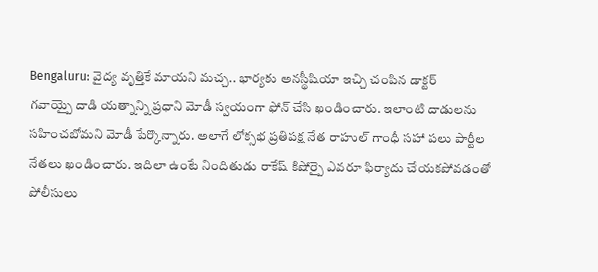Bengaluru: వైద్య వృత్తికే మాయని మచ్చ.. భార్యకు అనస్థీషియా ఇచ్చి చంపిన డాక్టర్
గవాయ్పై దాడి యత్నాన్ని ప్రధాని మోడీ స్వయంగా ఫోన్ చేసి ఖండించారు. ఇలాంటి దాడులను సహించబోమని మోడీ పేర్కొన్నారు. అలాగే లోక్సభ ప్రతిపక్ష నేత రాహుల్ గాంధీ సహా పలు పార్టీల నేతలు ఖండించారు. ఇదిలా ఉంటే నిందితుడు రాకేష్ కిషోర్పై ఎవరూ ఫిర్యాదు చేయకపోవడంతో పోలీసులు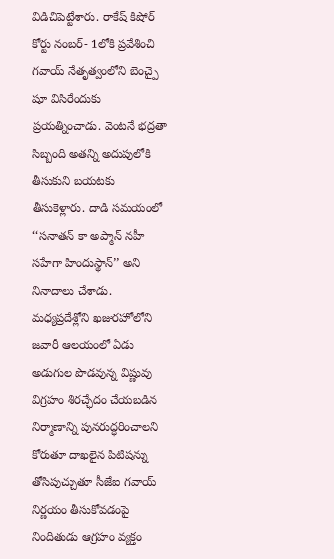విడిచిపెట్టేశారు. రాకేష్ కిషోర్ కోర్టు నంబర్- 1లోకి ప్రవేశించి గవాయ్ నేతృత్వంలోని బెంచ్పై షూ విసిరేందుకు ప్రయత్నించాడు. వెంటనే భద్రతా సిబ్బంది అతన్ని అదుపులోకి తీసుకుని బయటకు తీసుకెళ్లారు. దాడి సమయంలో ‘‘సనాతన్ కా అప్మాన్ నహీ సహేగా హిందుస్థాన్’’ అని నినాదాలు చేశాడు. మధ్యప్రదేశ్లోని ఖజురహోలోని జవారీ ఆలయంలో ఏడు అడుగుల పొడవున్న విష్ణువు విగ్రహం శిరచ్ఛేదం చేయబడిన నిర్మాణాన్ని పునరుద్ధరించాలని కోరుతూ దాఖలైన పిటిషన్ను తోసిపుచ్చుతూ సీజేఐ గవాయ్ నిర్ణయం తీసుకోవడంపై నిందితుడు ఆగ్రహం వ్యక్తం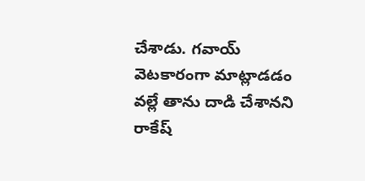చేశాడు. గవాయ్ వెటకారంగా మాట్లాడడం వల్లే తాను దాడి చేశానని రాకేష్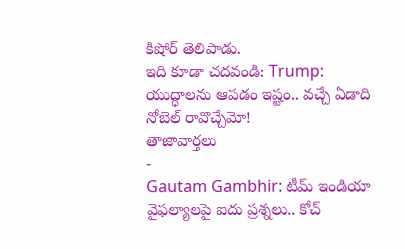కిషోర్ తెలిపాడు.
ఇది కూడా చదవండి: Trump: యుద్ధాలను ఆపడం ఇష్టం.. వచ్చే ఏడాది నోబెల్ రావొచ్చేమో!
తాజావార్తలు
-
Gautam Gambhir: టీమ్ ఇండియా వైఫల్యాలపై ఐదు ప్రశ్నలు.. కోచ్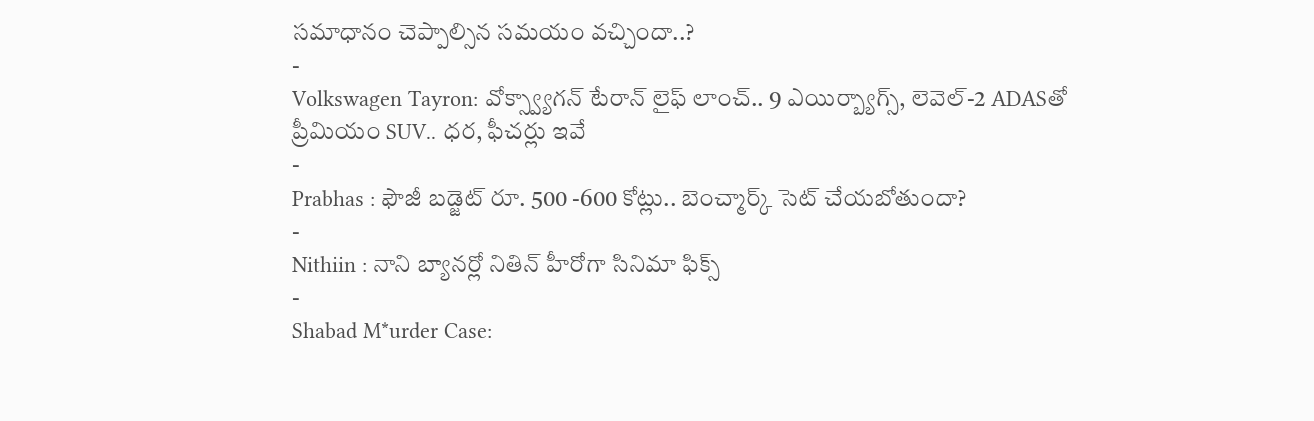సమాధానం చెప్పాల్సిన సమయం వచ్చిందా..?
-
Volkswagen Tayron: వోక్స్వ్యాగన్ టేరాన్ లైఫ్ లాంచ్.. 9 ఎయిర్బ్యాగ్స్, లెవెల్-2 ADASతో ప్రీమియం SUV.. ధర, ఫీచర్లు ఇవే
-
Prabhas : ఫౌజీ బడ్జెట్ రూ. 500 -600 కోట్లు.. బెంచ్మార్క్ సెట్ చేయబోతుందా?
-
Nithiin : నాని బ్యానర్లో నితిన్ హీరోగా సినిమా ఫిక్స్
-
Shabad M*urder Case: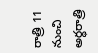రాత్రి 11 నుంచి అర్ధరాత్రి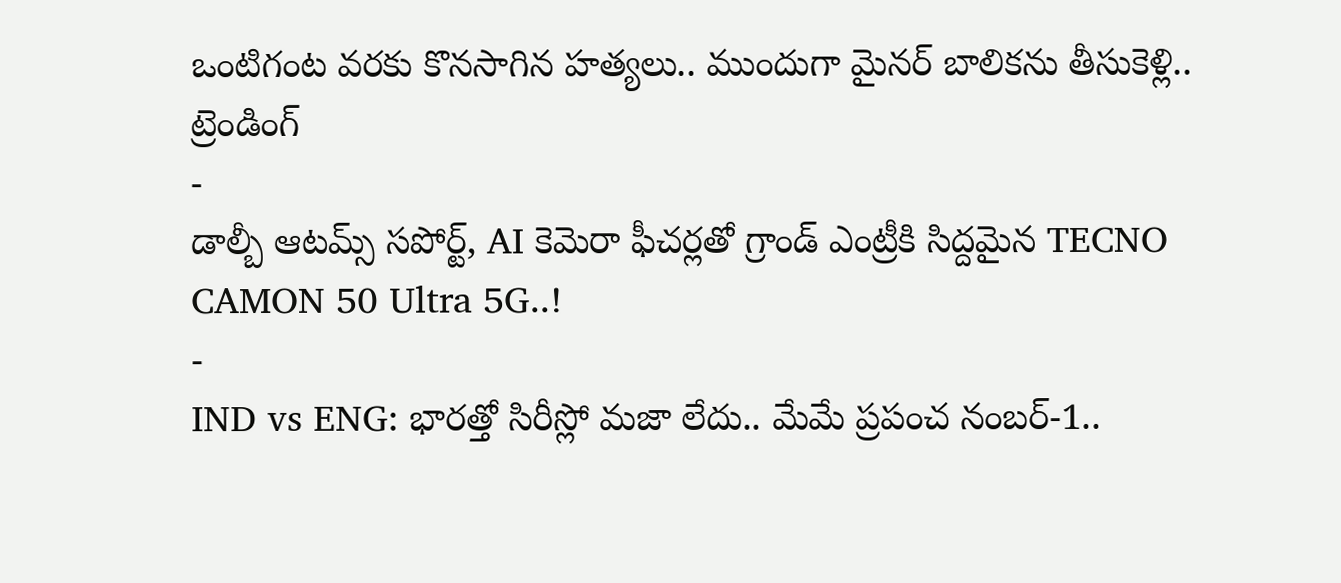ఒంటిగంట వరకు కొనసాగిన హత్యలు.. ముందుగా మైనర్ బాలికను తీసుకెళ్లి..
ట్రెండింగ్
-
డాల్బీ ఆటమ్స్ సపోర్ట్, AI కెమెరా ఫీచర్లతో గ్రాండ్ ఎంట్రీకి సిద్దమైన TECNO CAMON 50 Ultra 5G..!
-
IND vs ENG: భారత్తో సిరీస్లో మజా లేదు.. మేమే ప్రపంచ నంబర్-1..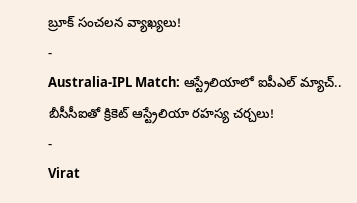బ్రూక్ సంచలన వ్యాఖ్యలు!
-
Australia-IPL Match: ఆస్ట్రేలియాలో ఐపీఎల్ మ్యాచ్.. బీసీసీఐతో క్రికెట్ ఆస్ట్రేలియా రహస్య చర్చలు!
-
Virat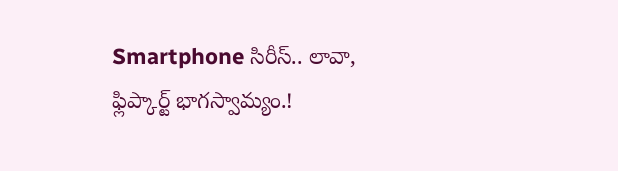Smartphone సిరీస్.. లావా, ఫ్లిప్కార్ట్ భాగస్వామ్యం.!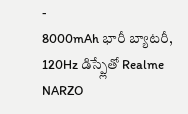-
8000mAh భారీ బ్యాటరీ, 120Hz డిస్ప్లేతో Realme NARZO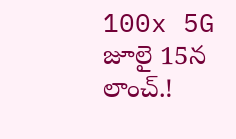100x 5G జూలై 15న లాంచ్.!